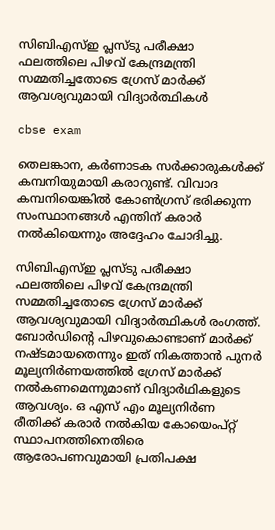സിബിഎസ്ഇ പ്ലസ്ടു പരീക്ഷാ ഫലത്തിലെ പിഴവ് കേന്ദ്രമന്ത്രി സമ്മതിച്ചതോടെ ഗ്രേസ് മാര്‍ക്ക് ആവശ്യവുമായി വിദ്യാര്‍ത്ഥികള്‍

cbse exam

തെലങ്കാന, കര്‍ണാടക സര്‍ക്കാരുകള്‍ക്ക് കമ്പനിയുമായി കരാറുണ്ട്. വിവാദ കമ്പനിയെങ്കില്‍ കോണ്‍ഗ്രസ് ഭരിക്കുന്ന സംസ്ഥാനങ്ങള്‍ എന്തിന് കരാര്‍ നല്‍കിയെന്നും അദ്ദേഹം ചോദിച്ചു.

സിബിഎസ്ഇ പ്ലസ്ടു പരീക്ഷാ ഫലത്തിലെ പിഴവ് കേന്ദ്രമന്ത്രി സമ്മതിച്ചതോടെ ഗ്രേസ് മാര്‍ക്ക് ആവശ്യവുമായി വിദ്യാര്‍ത്ഥികള്‍ രംഗത്ത്. ബോര്‍ഡിന്റെ പിഴവുകൊണ്ടാണ് മാര്‍ക്ക് നഷ്ടമായതെന്നും ഇത് നികത്താന്‍ പുനര്‍ മൂല്യനിര്‍ണയത്തില്‍ ഗ്രേസ് മാര്‍ക്ക് നല്‍കണമെന്നുമാണ് വിദ്യാര്‍ഥികളുടെ ആവശ്യം. ഒ എസ് എം മൂല്യനിര്‍ണ രീതിക്ക് കരാര്‍ നല്‍കിയ കോയെംപ്റ്റ് സ്ഥാപനത്തിനെതിരെ ആരോപണവുമായി പ്രതിപക്ഷ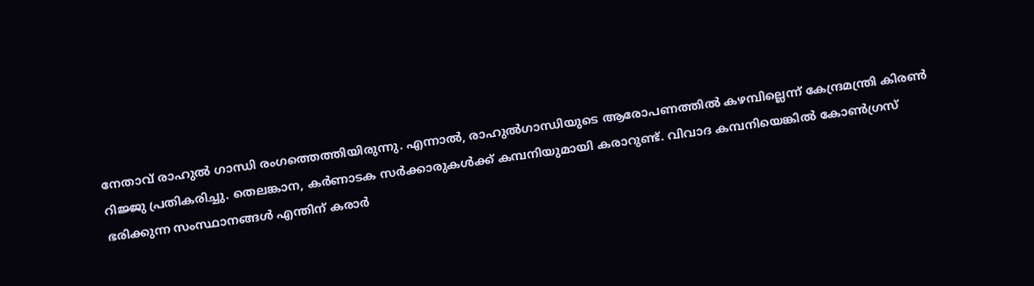നേതാവ് രാഹുല്‍ ഗാന്ധി രംഗത്തെത്തിയിരുന്നു. എന്നാല്‍, രാഹുല്‍ഗാന്ധിയുടെ ആരോപണത്തില്‍ കഴമ്പില്ലെന്ന് കേന്ദ്രമന്ത്രി കിരണ്‍ റിജ്ജു പ്രതികരിച്ചു. തെലങ്കാന, കര്‍ണാടക സര്‍ക്കാരുകള്‍ക്ക് കമ്പനിയുമായി കരാറുണ്ട്. വിവാദ കമ്പനിയെങ്കില്‍ കോണ്‍ഗ്രസ് ഭരിക്കുന്ന സംസ്ഥാനങ്ങള്‍ എന്തിന് കരാര്‍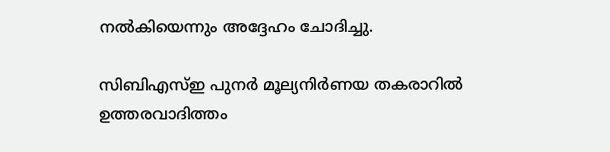നല്‍കിയെന്നും അദ്ദേഹം ചോദിച്ചു.

സിബിഎസ്ഇ പുനര്‍ മൂല്യനിര്‍ണയ തകരാറില്‍ ഉത്തരവാദിത്തം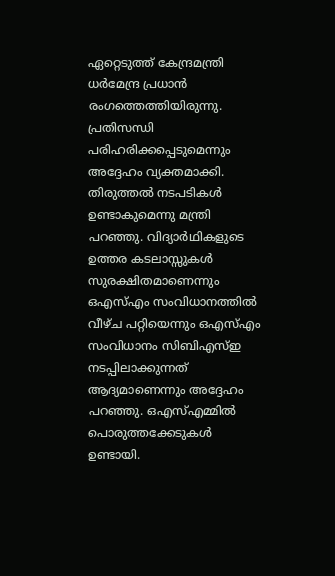ഏറ്റെടുത്ത് കേന്ദ്രമന്ത്രി ധര്‍മേന്ദ്ര പ്രധാന്‍ രംഗത്തെത്തിയിരുന്നു. പ്രതിസന്ധി പരിഹരിക്കപ്പെടുമെന്നും അദ്ദേഹം വ്യക്തമാക്കി. തിരുത്തല്‍ നടപടികള്‍ ഉണ്ടാകുമെന്നു മന്ത്രി പറഞ്ഞു. വിദ്യാര്‍ഥികളുടെ ഉത്തര കടലാസ്സുകള്‍ സുരക്ഷിതമാണെന്നും ഒഎസ്എം സംവിധാനത്തില്‍ വീഴ്ച പറ്റിയെന്നും ഒഎസ്എം സംവിധാനം സിബിഎസ്ഇ നടപ്പിലാക്കുന്നത് ആദ്യമാണെന്നും അദ്ദേഹം പറഞ്ഞു. ഒഎസ്എമ്മില്‍ പൊരുത്തക്കേടുകള്‍ ഉണ്ടായി.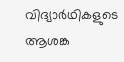വിദ്യാര്‍ഥികളുടെ ആശങ്ക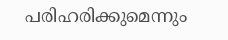പരിഹരിക്കുമെന്നും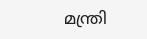മന്ത്രി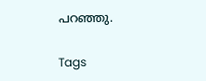പറഞ്ഞു.

Tags